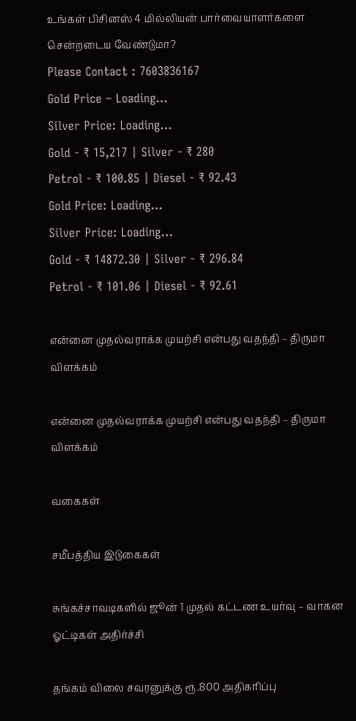உங்கள் பிசினஸ் 4 மில்லியன் பார்வையாளர்களை சென்றடைய வேண்டுமா?
Please Contact : 7603836167
Gold Price – Loading…
Silver Price: Loading...
Gold - ₹ 15,217 | Silver - ₹ 280
Petrol - ₹ 100.85 | Diesel - ₹ 92.43
Gold Price: Loading...
Silver Price: Loading...
Gold - ₹ 14872.30 | Silver - ₹ 296.84
Petrol - ₹ 101.06 | Diesel - ₹ 92.61

என்னை முதல்வராக்க முயற்சி என்பது வதந்தி – திருமா விளக்கம்

என்னை முதல்வராக்க முயற்சி என்பது வதந்தி – திருமா விளக்கம்

வகைகள்

சமீபத்திய இடுகைகள்

சுங்கச்சாவடிகளில் ஜூன் 1 முதல் கட்டண உயர்வு – வாகன ஓட்டிகள் அதிர்ச்சி

தங்கம் விலை சவரனுக்கு ரூ.800 அதிகரிப்பு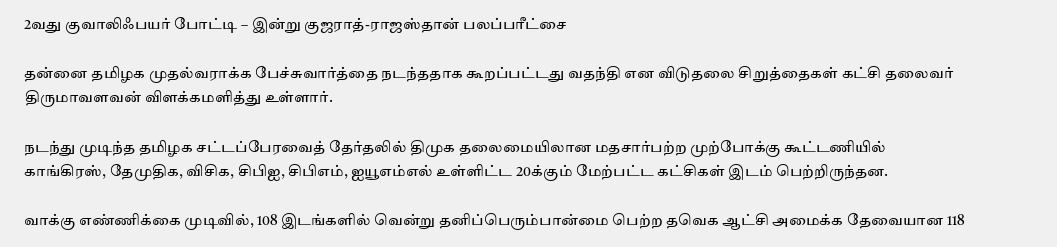2வது குவாலிஃபயர் போட்டி – இன்று குஜராத்-ராஜஸ்தான் பலப்பரீட்சை

தன்னை தமிழக முதல்வராக்க பேச்சுவார்த்தை நடந்ததாக கூறப்பட்டது வதந்தி என விடுதலை சிறுத்தைகள் கட்சி தலைவர் திருமாவளவன் விளக்கமளித்து உள்ளார்.

நடந்து முடிந்த தமிழக சட்டப்பேரவைத் தேர்தலில் திமுக தலைமையிலான மதசார்பற்ற முற்போக்கு கூட்டணியில் காங்கிரஸ், தேமுதிக, விசிக, சிபிஐ, சிபிஎம், ஐயூஎம்எல் உள்ளிட்ட 20க்கும் மேற்பட்ட கட்சிகள் இடம் பெற்றிருந்தன.

வாக்கு எண்ணிக்கை முடிவில், 108 இடங்களில் வென்று தனிப்பெரும்பான்மை பெற்ற தவெக ஆட்சி அமைக்க தேவையான 118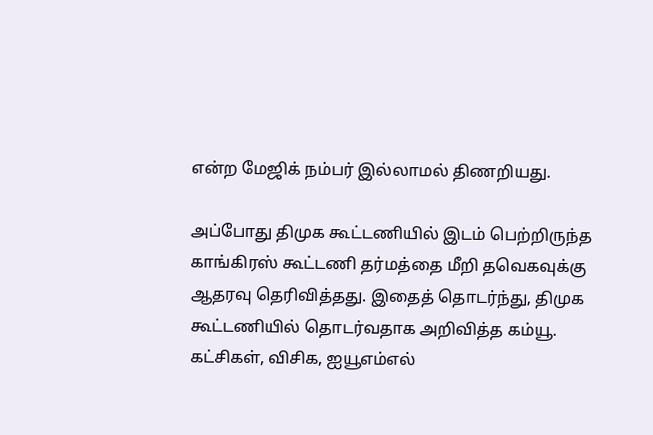என்ற மேஜிக் நம்பர் இல்லாமல் திணறியது.

அப்போது திமுக கூட்டணியில் இடம் பெற்றிருந்த காங்கிரஸ் கூட்டணி தர்மத்தை மீறி தவெகவுக்கு ஆதரவு தெரிவித்தது. இதைத் தொடர்ந்து, திமுக கூட்டணியில் தொடர்வதாக அறிவித்த கம்யூ. கட்சிகள், விசிக, ஐயூஎம்எல்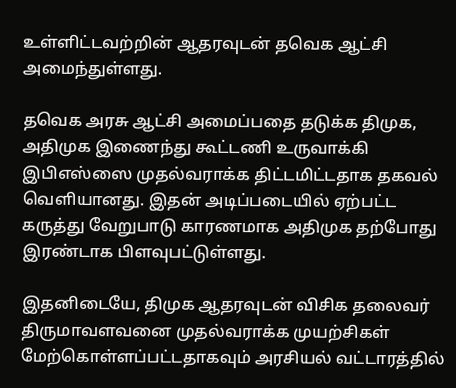உள்ளிட்டவற்றின் ஆதரவுடன் தவெக ஆட்சி அமைந்துள்ளது.

தவெக அரசு ஆட்சி அமைப்பதை தடுக்க திமுக, அதிமுக இணைந்து கூட்டணி உருவாக்கி இபிஎஸ்ஸை முதல்வராக்க திட்டமிட்டதாக தகவல் வெளியானது. இதன் அடிப்படையில் ஏற்பட்ட கருத்து வேறுபாடு காரணமாக அதிமுக தற்போது இரண்டாக பிளவுபட்டுள்ளது.

இதனிடையே, திமுக ஆதரவுடன் விசிக தலைவர் திருமாவளவனை முதல்வராக்க முயற்சிகள் மேற்கொள்ளப்பட்டதாகவும் அரசியல் வட்டாரத்தில்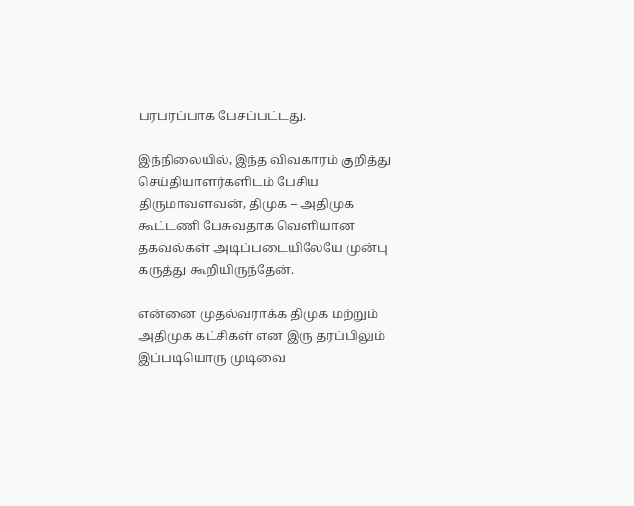பரபரப்பாக பேசப்பட்டது.

இந்நிலையில், இந்த விவகாரம் குறித்து செய்தியாளர்களிடம் பேசிய திருமாவளவன், திமுக – அதிமுக கூட்டணி பேசுவதாக வெளியான தகவல்கள் அடிப்படையிலேயே முன்பு கருத்து கூறியிருந்தேன்.

என்னை முதல்வராக்க திமுக மற்றும் அதிமுக கட்சிகள் என இரு தரப்பிலும் இப்படியொரு முடிவை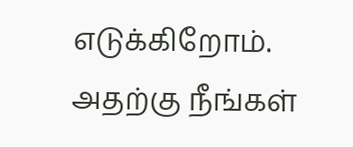எடுக்கிறோம். அதற்கு நீங்கள்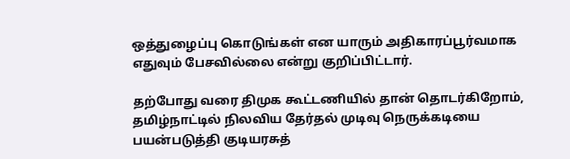ஒத்துழைப்பு கொடுங்கள் என யாரும் அதிகாரப்பூர்வமாக எதுவும் பேசவில்லை என்று குறிப்பிட்டார்.

தற்போது வரை திமுக கூட்டணியில் தான் தொடர்கிறோம், தமிழ்நாட்டில் நிலவிய தேர்தல் முடிவு நெருக்கடியை பயன்படுத்தி குடியரசுத்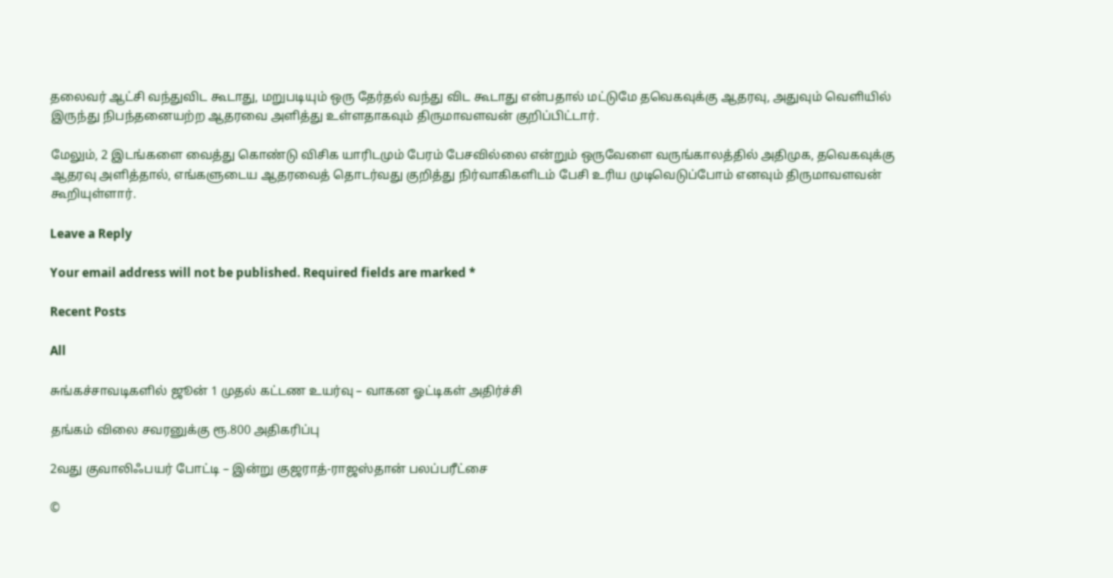தலைவர் ஆட்சி வந்துவிட கூடாது, மறுபடியும் ஒரு தேர்தல் வந்து விட கூடாது என்பதால் மட்டுமே தவெகவுக்கு ஆதரவு, அதுவும் வெளியில் இருந்து நிபந்தனையற்ற ஆதரவை அளித்து உள்ளதாகவும் திருமாவளவன் குறிப்பிட்டார்.

மேலும், 2 இடங்களை வைத்து கொண்டு விசிக யாரிடமும் பேரம் பேசவில்லை என்றும் ஒருவேளை வருங்காலத்தில் அதிமுக, தவெகவுக்கு ஆதரவு அளித்தால், எங்களுடைய ஆதரவைத் தொடர்வது குறித்து நிர்வாகிகளிடம் பேசி உரிய முடிவெடுப்போம் எனவும் திருமாவளவன் கூறியுள்ளார்.

Leave a Reply

Your email address will not be published. Required fields are marked *

Recent Posts

All

சுங்கச்சாவடிகளில் ஜூன் 1 முதல் கட்டண உயர்வு – வாகன ஓட்டிகள் அதிர்ச்சி

தங்கம் விலை சவரனுக்கு ரூ.800 அதிகரிப்பு

2வது குவாலிஃபயர் போட்டி – இன்று குஜராத்-ராஜஸ்தான் பலப்பரீட்சை

©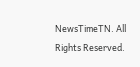NewsTimeTN. All Rights Reserved.